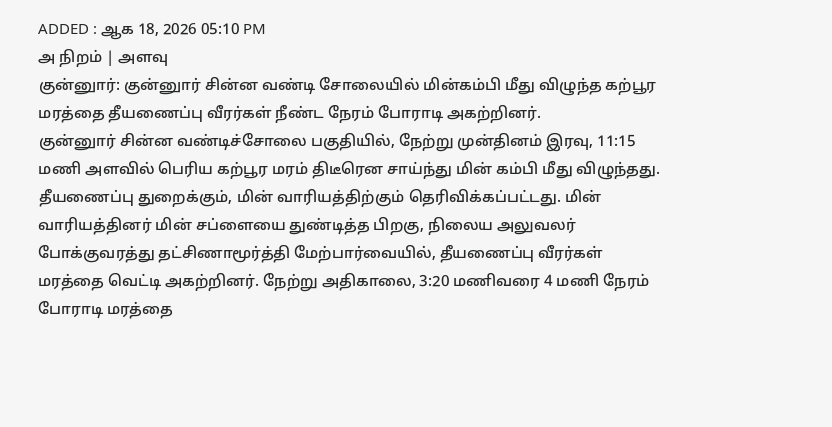ADDED : ஆக 18, 2026 05:10 PM
அ நிறம் | அளவு
குன்னுார்: குன்னுார் சின்ன வண்டி சோலையில் மின்கம்பி மீது விழுந்த கற்பூர மரத்தை தீயணைப்பு வீரர்கள் நீண்ட நேரம் போராடி அகற்றினர்.
குன்னுார் சின்ன வண்டிச்சோலை பகுதியில், நேற்று முன்தினம் இரவு, 11:15 மணி அளவில் பெரிய கற்பூர மரம் திடீரென சாய்ந்து மின் கம்பி மீது விழுந்தது. தீயணைப்பு துறைக்கும், மின் வாரியத்திற்கும் தெரிவிக்கப்பட்டது. மின் வாரியத்தினர் மின் சப்ளையை துண்டித்த பிறகு, நிலைய அலுவலர் போக்குவரத்து தட்சிணாமூர்த்தி மேற்பார்வையில், தீயணைப்பு வீரர்கள் மரத்தை வெட்டி அகற்றினர். நேற்று அதிகாலை, 3:20 மணிவரை 4 மணி நேரம் போராடி மரத்தை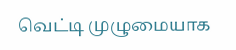வெட்டி முழுமையாக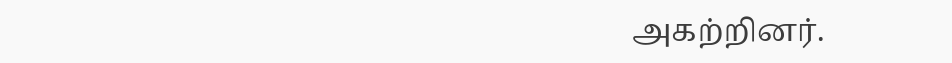அகற்றினர்.